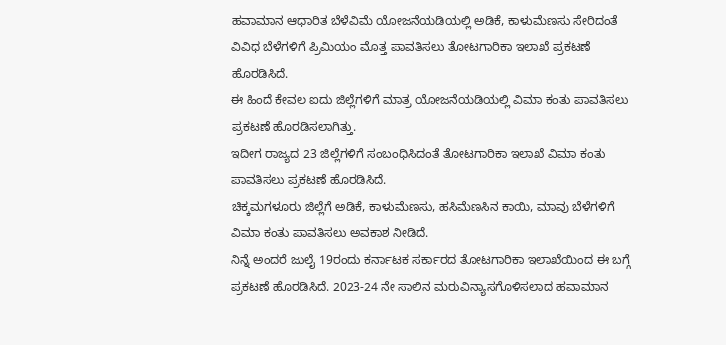ಹವಾಮಾನ ಆಧಾರಿತ ಬೆಳೆವಿಮೆ ಯೋಜನೆಯಡಿಯಲ್ಲಿ ಅಡಿಕೆ, ಕಾಳುಮೆಣಸು ಸೇರಿದಂತೆ ವಿವಿಧ ಬೆಳೆಗಳಿಗೆ ಪ್ರಿಮಿಯಂ ಮೊತ್ತ ಪಾವತಿಸಲು ತೋಟಗಾರಿಕಾ ಇಲಾಖೆ ಪ್ರಕಟಣೆ ಹೊರಡಿಸಿದೆ.
ಈ ಹಿಂದೆ ಕೇವಲ ಐದು ಜಿಲ್ಲೆಗಳಿಗೆ ಮಾತ್ರ ಯೋಜನೆಯಡಿಯಲ್ಲಿ ವಿಮಾ ಕಂತು ಪಾವತಿಸಲು ಪ್ರಕಟಣೆ ಹೊರಡಿಸಲಾಗಿತ್ತು.
ಇದೀಗ ರಾಜ್ಯದ 23 ಜಿಲ್ಲೆಗಳಿಗೆ ಸಂಬಂಧಿಸಿದಂತೆ ತೋಟಗಾರಿಕಾ ಇಲಾಖೆ ವಿಮಾ ಕಂತು ಪಾವತಿಸಲು ಪ್ರಕಟಣೆ ಹೊರಡಿಸಿದೆ.
ಚಿಕ್ಕಮಗಳೂರು ಜಿಲ್ಲೆಗೆ ಅಡಿಕೆ, ಕಾಳುಮೆಣಸು, ಹಸಿಮೆಣಸಿನ ಕಾಯಿ, ಮಾವು ಬೆಳೆಗಳಿಗೆ ವಿಮಾ ಕಂತು ಪಾವತಿಸಲು ಅವಕಾಶ ನೀಡಿದೆ.
ನಿನ್ನೆ ಅಂದರೆ ಜುಲೈ 19ರಂದು ಕರ್ನಾಟಕ ಸರ್ಕಾರದ ತೋಟಗಾರಿಕಾ ಇಲಾಖೆಯಿಂದ ಈ ಬಗ್ಗೆ ಪ್ರಕಟಣೆ ಹೊರಡಿಸಿದೆ. 2023-24 ನೇ ಸಾಲಿನ ಮರುವಿನ್ಯಾಸಗೊಳಿಸಲಾದ ಹವಾಮಾನ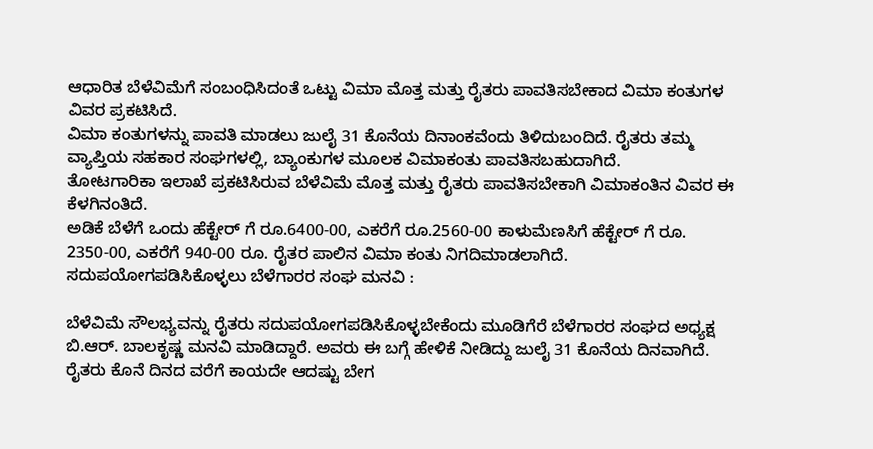ಆಧಾರಿತ ಬೆಳೆವಿಮೆಗೆ ಸಂಬಂಧಿಸಿದಂತೆ ಒಟ್ಟು ವಿಮಾ ಮೊತ್ತ ಮತ್ತು ರೈತರು ಪಾವತಿಸಬೇಕಾದ ವಿಮಾ ಕಂತುಗಳ ವಿವರ ಪ್ರಕಟಿಸಿದೆ.
ವಿಮಾ ಕಂತುಗಳನ್ನು ಪಾವತಿ ಮಾಡಲು ಜುಲೈ 31 ಕೊನೆಯ ದಿನಾಂಕವೆಂದು ತಿಳಿದುಬಂದಿದೆ. ರೈತರು ತಮ್ಮ ವ್ಯಾಪ್ತಿಯ ಸಹಕಾರ ಸಂಘಗಳಲ್ಲಿ, ಬ್ಯಾಂಕುಗಳ ಮೂಲಕ ವಿಮಾಕಂತು ಪಾವತಿಸಬಹುದಾಗಿದೆ.
ತೋಟಗಾರಿಕಾ ಇಲಾಖೆ ಪ್ರಕಟಿಸಿರುವ ಬೆಳೆವಿಮೆ ಮೊತ್ತ ಮತ್ತು ರೈತರು ಪಾವತಿಸಬೇಕಾಗಿ ವಿಮಾಕಂತಿನ ವಿವರ ಈ ಕೆಳಗಿನಂತಿದೆ.
ಅಡಿಕೆ ಬೆಳೆಗೆ ಒಂದು ಹೆಕ್ಟೇರ್ ಗೆ ರೂ.6400-00, ಎಕರೆಗೆ ರೂ.2560-00 ಕಾಳುಮೆಣಸಿಗೆ ಹೆಕ್ಟೇರ್ ಗೆ ರೂ. 2350-00, ಎಕರೆಗೆ 940-00 ರೂ. ರೈತರ ಪಾಲಿನ ವಿಮಾ ಕಂತು ನಿಗದಿಮಾಡಲಾಗಿದೆ.
ಸದುಪಯೋಗಪಡಿಸಿಕೊಳ್ಳಲು ಬೆಳೆಗಾರರ ಸಂಘ ಮನವಿ :

ಬೆಳೆವಿಮೆ ಸೌಲಭ್ಯವನ್ನು ರೈತರು ಸದುಪಯೋಗಪಡಿಸಿಕೊಳ್ಳಬೇಕೆಂದು ಮೂಡಿಗೆರೆ ಬೆಳೆಗಾರರ ಸಂಘದ ಅಧ್ಯಕ್ಷ ಬಿ.ಆರ್. ಬಾಲಕೃಷ್ಣ ಮನವಿ ಮಾಡಿದ್ದಾರೆ. ಅವರು ಈ ಬಗ್ಗೆ ಹೇಳಿಕೆ ನೀಡಿದ್ದು ಜುಲೈ 31 ಕೊನೆಯ ದಿನವಾಗಿದೆ. ರೈತರು ಕೊನೆ ದಿನದ ವರೆಗೆ ಕಾಯದೇ ಆದಷ್ಟು ಬೇಗ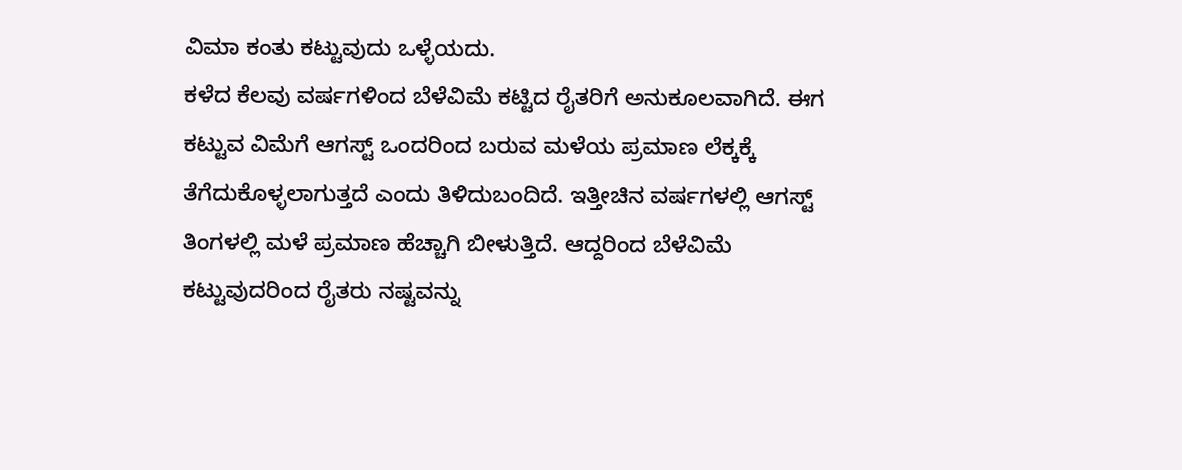ವಿಮಾ ಕಂತು ಕಟ್ಟುವುದು ಒಳ್ಳೆಯದು.
ಕಳೆದ ಕೆಲವು ವರ್ಷಗಳಿಂದ ಬೆಳೆವಿಮೆ ಕಟ್ಟಿದ ರೈತರಿಗೆ ಅನುಕೂಲವಾಗಿದೆ. ಈಗ ಕಟ್ಟುವ ವಿಮೆಗೆ ಆಗಸ್ಟ್ ಒಂದರಿಂದ ಬರುವ ಮಳೆಯ ಪ್ರಮಾಣ ಲೆಕ್ಕಕ್ಕೆ ತೆಗೆದುಕೊಳ್ಳಲಾಗುತ್ತದೆ ಎಂದು ತಿಳಿದುಬಂದಿದೆ. ಇತ್ತೀಚಿನ ವರ್ಷಗಳಲ್ಲಿ ಆಗಸ್ಟ್ ತಿಂಗಳಲ್ಲಿ ಮಳೆ ಪ್ರಮಾಣ ಹೆಚ್ಚಾಗಿ ಬೀಳುತ್ತಿದೆ. ಆದ್ದರಿಂದ ಬೆಳೆವಿಮೆ ಕಟ್ಟುವುದರಿಂದ ರೈತರು ನಷ್ಟವನ್ನು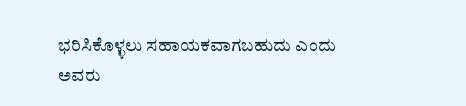ಭರಿಸಿಕೊಳ್ಳಲು ಸಹಾಯಕವಾಗಬಹುದು ಎಂದು ಅವರು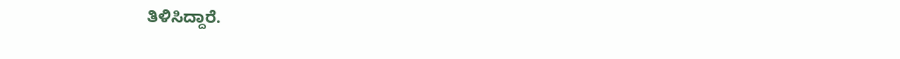ತಿಳಿಸಿದ್ದಾರೆ.